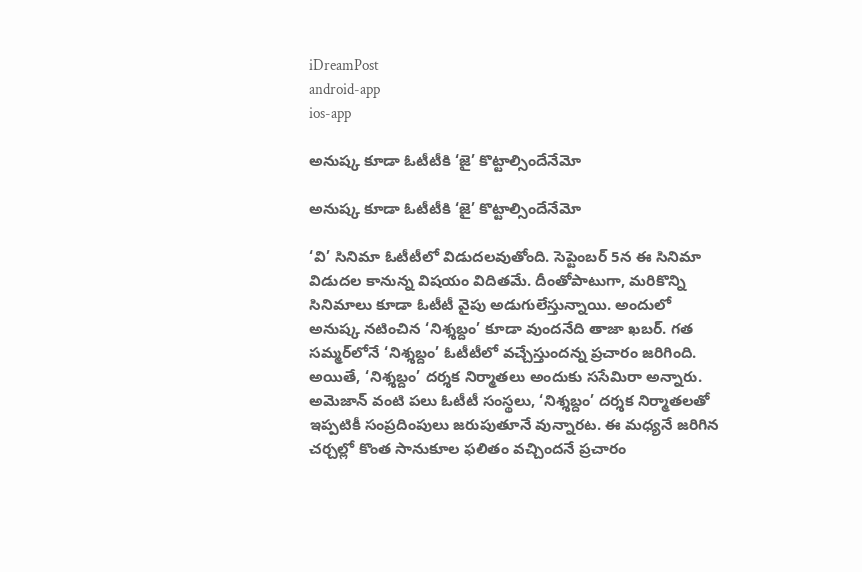iDreamPost
android-app
ios-app

అనుష్క కూడా ఓటీటీకి ‘జై’ కొట్టాల్సిందేనేమో

అనుష్క కూడా ఓటీటీకి ‘జై’ కొట్టాల్సిందేనేమో

‘వి’ సినిమా ఓటీటీలో విడుదలవుతోంది. సెప్టెంబర్‌ 5న ఈ సినిమా విడుదల కానున్న విషయం విదితమే. దీంతోపాటుగా, మరికొన్ని సినిమాలు కూడా ఓటీటీ వైపు అడుగులేస్తున్నాయి. అందులో అనుష్క నటించిన ‘నిశ్శబ్దం’ కూడా వుందనేది తాజా ఖబర్‌. గత సమ్మర్‌లోనే ‘నిశ్శబ్దం’ ఓటీటీలో వచ్చేస్తుందన్న ప్రచారం జరిగింది. అయితే, ‘నిశ్శబ్దం’ దర్శక నిర్మాతలు అందుకు ససేమిరా అన్నారు. అమెజాన్‌ వంటి పలు ఓటీటీ సంస్థలు, ‘నిశ్శబ్దం’ దర్శక నిర్మాతలతో ఇప్పటికీ సంప్రదింపులు జరుపుతూనే వున్నారట. ఈ మధ్యనే జరిగిన చర్చల్లో కొంత సానుకూల ఫలితం వచ్చిందనే ప్రచారం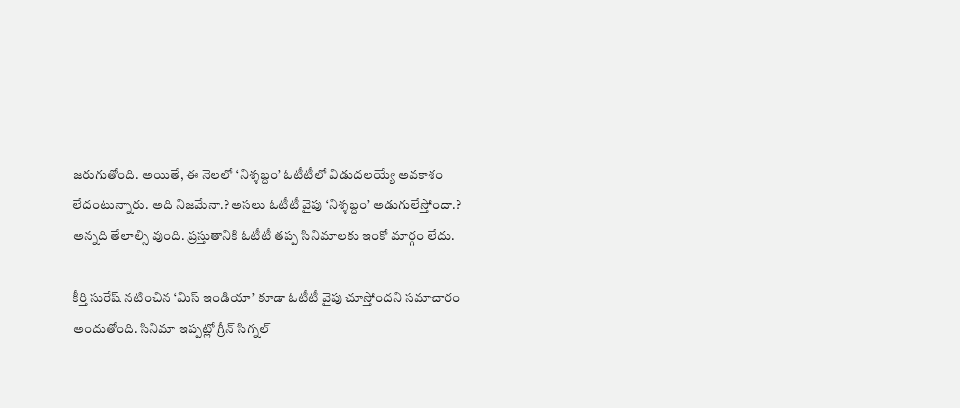జరుగుతోంది. అయితే, ఈ నెలలో ‘నిశ్శబ్దం’ ఓటీటీలో విడుదలయ్యే అవకాశం లేదంటున్నారు. అది నిజమేనా.? అసలు ఓటీటీ వైపు ‘నిశ్శబ్దం’ అడుగులేస్తోందా.? అన్నది తేలాల్సి వుంది. ప్రస్తుతానికి ఓటీటీ తప్ప సినిమాలకు ఇంకో మార్గం లేదు.

కీర్తి సురేష్‌ నటించిన ‘మిస్‌ ఇండియా’ కూడా ఓటీటీ వైపు చూస్తోందని సమాచారం అందుతోంది. సినిమా ఇప్పట్లో గ్రీన్‌ సిగ్నల్‌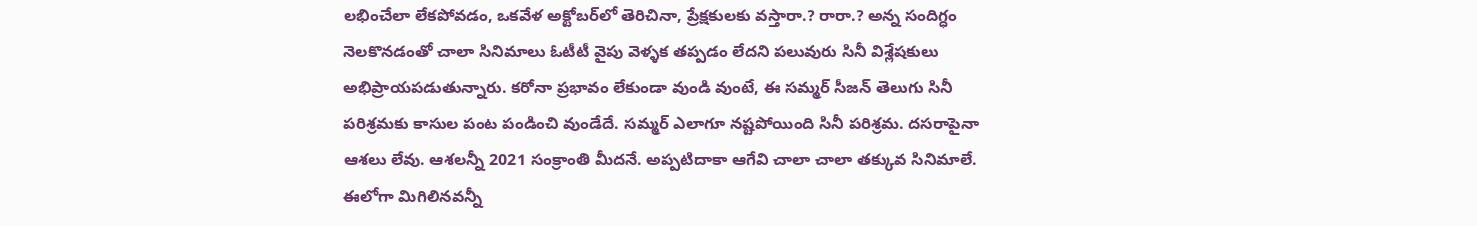లభించేలా లేకపోవడం, ఒకవేళ అక్టోబర్‌లో తెరిచినా, ప్రేక్షకులకు వస్తారా.? రారా.? అన్న సందిగ్ధం నెలకొనడంతో చాలా సినిమాలు ఓటీటీ వైపు వెళ్ళక తప్పడం లేదని పలువురు సినీ విశ్లేషకులు అభిప్రాయపడుతున్నారు. కరోనా ప్రభావం లేకుండా వుండి వుంటే, ఈ సమ్మర్‌ సీజన్‌ తెలుగు సినీ పరిశ్రమకు కాసుల పంట పండించి వుండేదే. సమ్మర్‌ ఎలాగూ నష్టపోయింది సినీ పరిశ్రమ. దసరాపైనా ఆశలు లేవు. ఆశలన్నీ 2021 సంక్రాంతి మీదనే. అప్పటిదాకా ఆగేవి చాలా చాలా తక్కువ సినిమాలే. ఈలోగా మిగిలినవన్నీ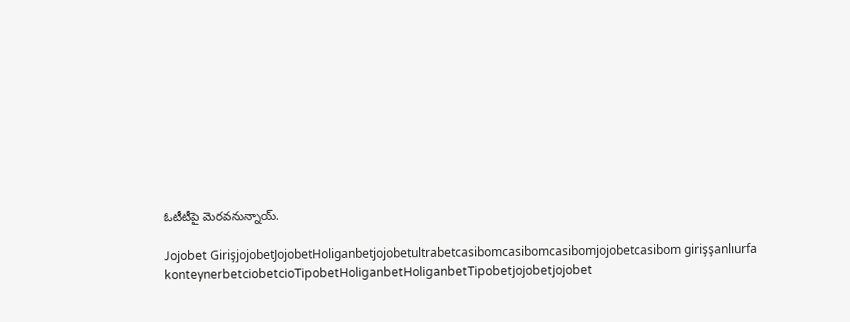ఓటీటీపై మెరవనున్నాయ్‌.

Jojobet GirişjojobetJojobetHoliganbetjojobetultrabetcasibomcasibomcasibomjojobetcasibom girişşanlıurfa konteynerbetciobetcioTipobetHoliganbetHoliganbetTipobetjojobetjojobet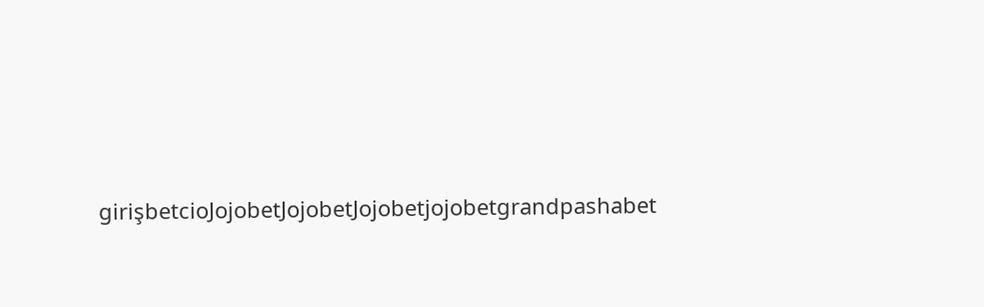girişbetcioJojobetJojobetJojobetjojobetgrandpashabet